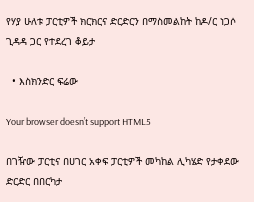የሃያ ሁለቱ ፓርቲዎች ክርክርና ድርድርን በማስመልከት ከዶ/ር ነጋሶ ጊዳዳ ጋር የተደረገ ቆይታ

  • እስክንድር ፍሬው

Your browser doesn’t support HTML5

በገዥው ፓርቲና በሀገር አቀፍ ፓርቲዎች መካከል ሊካሄድ የታቀደው ድርድር በበርካታ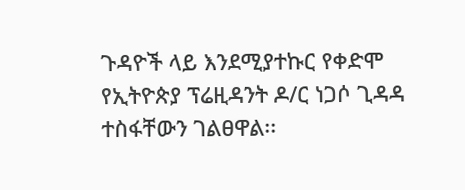ጉዳዮች ላይ እንደሚያተኩር የቀድሞ የኢትዮጵያ ፕሬዚዳንት ዶ/ር ነጋሶ ጊዳዳ ተስፋቸውን ገልፀዋል፡፡